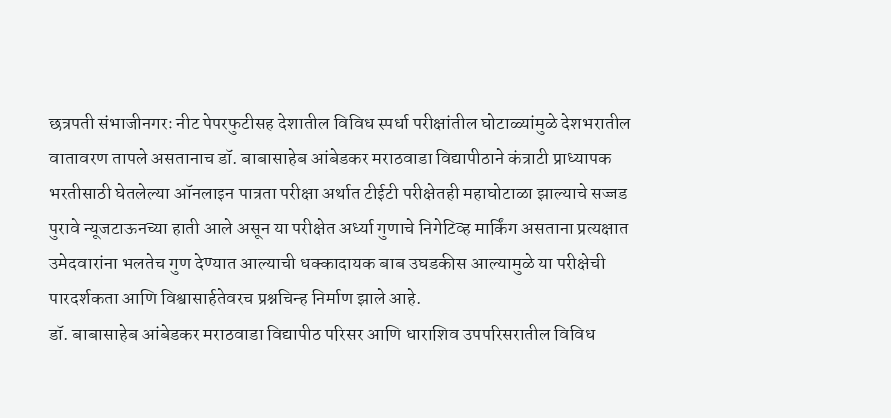छत्रपती संभाजीनगरः नीट पेपरफुटीसह देशातील विविध स्पर्धा परीक्षांतील घोटाळ्यांमुळे देशभरातील वातावरण तापले असतानाच डॉ. बाबासाहेब आंबेडकर मराठवाडा विद्यापीठाने कंत्राटी प्राध्यापक भरतीसाठी घेतलेल्या ऑनलाइन पात्रता परीक्षा अर्थात टीईटी परीक्षेतही महाघोटाळा झाल्याचे सज्जड पुरावे न्यूजटाऊनच्या हाती आले असून या परीक्षेत अर्ध्या गुणाचे निगेटिव्ह मार्किंग असताना प्रत्यक्षात उमेदवारांना भलतेच गुण देण्यात आल्याची धक्कादायक बाब उघडकीस आल्यामुळे या परीक्षेची पारदर्शकता आणि विश्वासार्हतेवरच प्रश्नचिन्ह निर्माण झाले आहे.
डॉ. बाबासाहेब आंबेडकर मराठवाडा विद्यापीठ परिसर आणि धाराशिव उपपरिसरातील विविध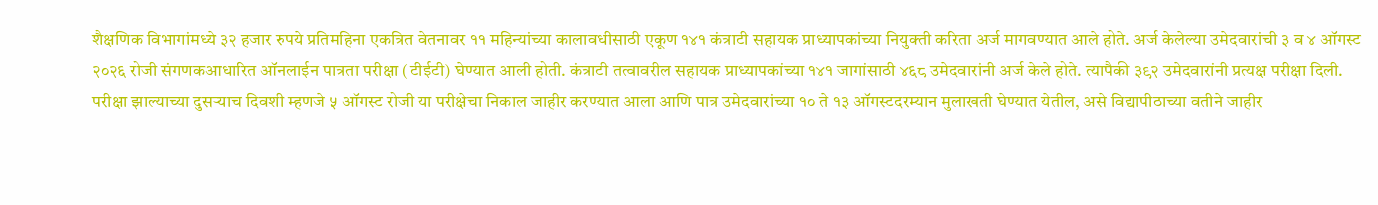शैक्षणिक विभागांमध्ये ३२ हजार रुपये प्रतिमहिना एकत्रित वेतनावर ११ महिन्यांच्या कालावधीसाठी एकूण १४१ कंत्राटी सहायक प्राध्यापकांच्या नियुक्ती करिता अर्ज मागवण्यात आले होते. अर्ज केलेल्या उमेदवारांची ३ व ४ ऑगस्ट २०२६ रोजी संगणकआधारित ऑनलाईन पात्रता परीक्षा (टीईटी) घेण्यात आली होती. कंत्राटी तत्वावरील सहायक प्राध्यापकांच्या १४१ जागांसाठी ४६८ उमेदवारांनी अर्ज केले होते. त्यापैकी ३९२ उमेदवारांनी प्रत्यक्ष परीक्षा दिली. परीक्षा झाल्याच्या दुसऱ्याच दिवशी म्हणजे ५ ऑगस्ट रोजी या परीक्षेचा निकाल जाहीर करण्यात आला आणि पात्र उमेदवारांच्या १० ते १३ ऑगस्टदरम्यान मुलाखती घेण्यात येतील, असे विद्यापीठाच्या वतीने जाहीर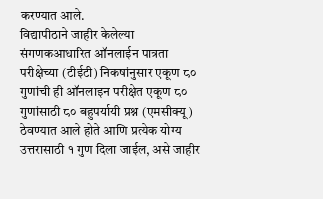करण्यात आले.
विद्यापीठाने जाहीर केलेल्या संगणकआधारित ऑनलाईन पात्रता परीक्षेच्या (टीईटी) निकषांनुसार एकूण ८० गुणांची ही ऑनलाइन परीक्षेत एकूण ८० गुणांसाठी ८० बहुपर्यायी प्रश्न (एमसीक्यू) ठेवण्यात आले होते आणि प्रत्येक योग्य उत्तरासाठी १ गुण दिला जाईल, असे जाहीर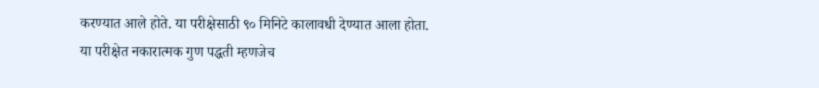करण्यात आले होते. या परीक्षेसाठी ९० मिनिटे कालावधी देण्यात आला होता.
या परीक्षेत नकारात्मक गुण पद्धती म्हणजेच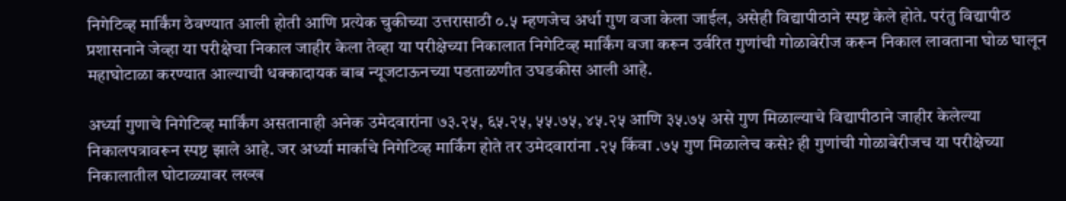निगेटिव्ह मार्किंग ठेवण्यात आली होती आणि प्रत्येक चुकीच्या उत्तरासाठी ०.५ म्हणजेच अर्धा गुण वजा केला जाईल, असेही विद्यापीठाने स्पष्ट केले होते. परंतु विद्यापीठ प्रशासनाने जेव्हा या परीक्षेचा निकाल जाहीर केला तेव्हा या परीक्षेच्या निकालात निगेटिव्ह मार्किंग वजा करून उर्वरित गुणांची गोळाबेरीज करून निकाल लावताना घोळ घालून महाघोटाळा करण्यात आल्याची धक्कादायक बाब न्यूजटाऊनच्या पडताळणीत उघडकीस आली आहे.

अर्ध्या गुणाचे निगेटिव्ह मार्किंग असतानाही अनेक उमेदवारांना ७३.२५, ६५.२५, ५५.७५, ४५.२५ आणि ३५.७५ असे गुण मिळाल्याचे विद्यापीठाने जाहीर केलेल्या निकालपत्रावरून स्पष्ट झाले आहे. जर अर्ध्या मार्काचे निगेटिव्ह मार्किंग होते तर उमेदवारांना .२५ किंवा .७५ गुण मिळालेच कसे? ही गुणांची गोळाबेरीजच या परीक्षेच्या निकालातील घोटाळ्यावर लख्ख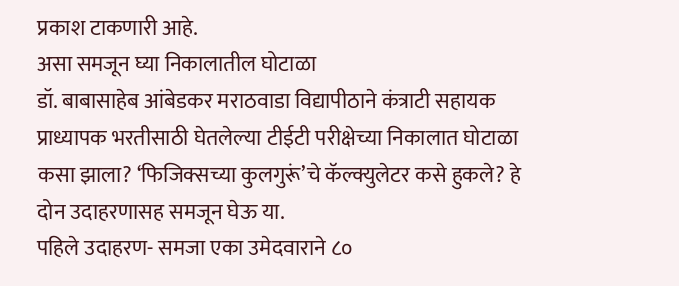प्रकाश टाकणारी आहे.
असा समजून घ्या निकालातील घोटाळा
डॉ. बाबासाहेब आंबेडकर मराठवाडा विद्यापीठाने कंत्राटी सहायक प्राध्यापक भरतीसाठी घेतलेल्या टीईटी परीक्षेच्या निकालात घोटाळा कसा झाला? ‘फिजिक्सच्या कुलगुरूं’चे कॅल्क्युलेटर कसे हुकले? हे दोन उदाहरणासह समजून घेऊ या.
पहिले उदाहरण- समजा एका उमेदवाराने ८०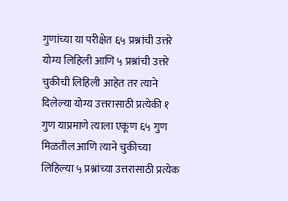गुणांच्या या परीक्षेत ६५ प्रश्नांची उत्तरे योग्य लिहिली आणि ५ प्रश्नांची उत्तरे चुकीची लिहिली आहेत तर त्याने दिलेल्या योग्य उत्तरासाठी प्रत्येकी १ गुण याप्रमाणे त्याला एकूण ६५ गुण मिळतील आणि त्याने चुकीच्या लिहिल्या ५ प्रश्नांच्या उत्तरासाठी प्रत्येक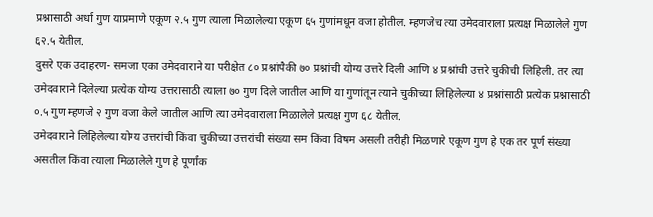प्रश्नासाठी अर्धा गुण याप्रमाणे एकूण २.५ गुण त्याला मिळालेल्या एकूण ६५ गुणांमधून वजा होतील. म्हणजेच त्या उमेदवाराला प्रत्यक्ष मिळालेले गुण ६२.५ येतील.
दुसरे एक उदाहरण- समजा एका उमेदवाराने या परीक्षेत ८० प्रश्नांपैकी ७० प्रश्नांची योग्य उत्तरे दिली आणि ४ प्रश्नांची उत्तरे चुकीची लिहिली. तर त्या उमेदवाराने दिलेल्या प्रत्येक योग्य उत्तरासाठी त्याला ७० गुण दिले जातील आणि या गुणांतून त्याने चुकीच्या लिहिलेल्या ४ प्रश्नांसाठी प्रत्येक प्रश्नासाठी ०.५ गुण म्हणजे २ गुण वजा केले जातील आणि त्या उमेदवाराला मिळालेले प्रत्यक्ष गुण ६८ येतील.
उमेदवाराने लिहिलेल्या योग्य उत्तरांची किंवा चुकीच्या उत्तरांची संख्या सम किंवा विषम असली तरीही मिळणारे एकूण गुण हे एक तर पूर्ण संख्या असतील किंवा त्याला मिळालेले गुण हे पूर्णांक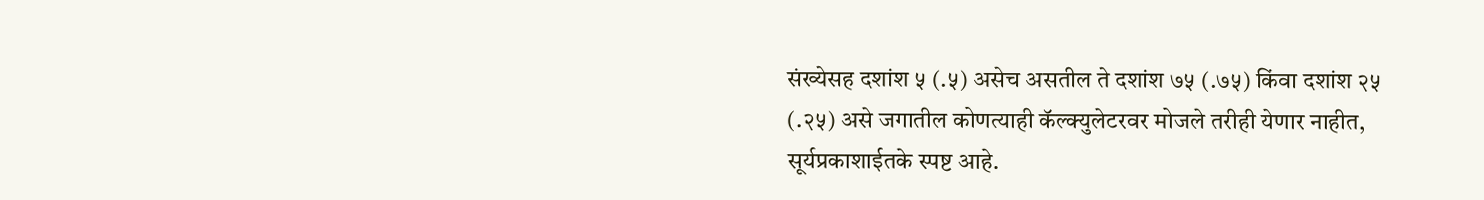संख्येसह दशांश ५ (.५) असेच असतील ते दशांश ७५ (.७५) किंवा दशांश २५ (.२५) असे जगातील कोणत्याही कॅल्क्युलेटरवर मोजले तरीही येणार नाहीत, सूर्यप्रकाशाईतके स्पष्ट आहे.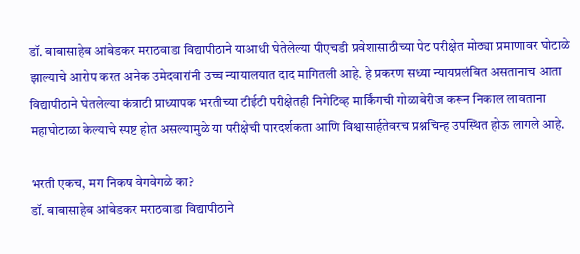डॉ. बाबासाहेब आंबेडकर मराठवाडा विद्यापीठाने याआधी घेतेलेल्या पीएचडी प्रवेशासाठीच्या पेट परीक्षेत मोठ्या प्रमाणावर घोटाळे झाल्याचे आरोप करत अनेक उमेदवारांनी उच्च न्यायालयात दाद मागितली आहे. हे प्रकरण सध्या न्यायप्रलंबित असतानाच आता विद्यापीठाने घेतलेल्या कंत्राटी प्राध्यापक भरतीच्या टीईटी परीक्षेतही निगेटिव्ह मार्किंगची गोळाबेरीज करून निकाल लावताना महाघोटाळा केल्याचे स्पष्ट होत असल्यामुळे या परीक्षेची पारदर्शकता आणि विश्वासार्हतेवरच प्रश्नचिन्ह उपस्थित होऊ लागले आहे.

भरती एकच, मग निकष वेगवेगळे का?
डॉ. बाबासाहेब आंबेडकर मराठवाडा विद्यापीठाने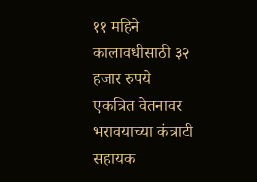११ महिने कालावधीसाठी ३२ हजार रुपये एकत्रित वेतनावर भरावयाच्या कंत्राटी सहायक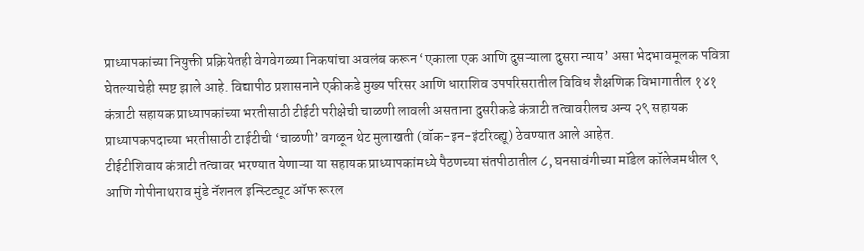प्राध्यापकांच्या नियुक्ती प्रक्रियेतही वेगवेगळ्या निकषांचा अवलंब करून ‘एकाला एक आणि दुसऱ्याला दुसरा न्याय’ असा भेदभावमूलक पवित्रा घेतल्याचेही स्पष्ट झाले आहे. विद्यापीठ प्रशासनाने एकीकडे मुख्य परिसर आणि धाराशिव उपपरिसरातील विविध शैक्षणिक विभागातील १४१ कंत्राटी सहायक प्राध्यापकांच्या भरतीसाठी टीईटी परीक्षेची चाळणी लावली असताना दुसरीकडे कंत्राटी तत्वावरीलच अन्य २९ सहायक प्राध्यापकपदाच्या भरतीसाठी टाईटीची ‘चाळणी’ वगळून थेट मुलाखती (वॉक-इन-इंटरिव्ह्यू) ठेवण्यात आले आहेत.
टीईटीशिवाय कंत्राटी तत्वावर भरण्यात येणाऱ्या या सहायक प्राध्यापकांमध्ये पैठणच्या संतपीठातील ८, घनसावंगीच्या मॉडेल कॉलेजमधील ९ आणि गोपीनाथराव मुंडे नॅशनल इन्स्टिट्यूट ऑफ रूरल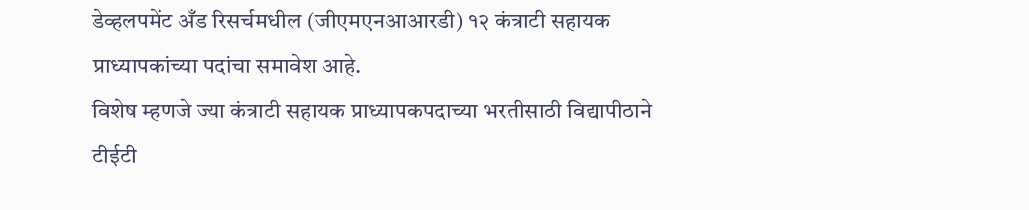डेव्हलपमेंट अँड रिसर्चमधील (जीएमएनआआरडी) १२ कंत्राटी सहायक प्राध्यापकांच्या पदांचा समावेश आहे.
विशेष म्हणजे ज्या कंत्राटी सहायक प्राध्यापकपदाच्या भरतीसाठी विद्यापीठाने टीईटी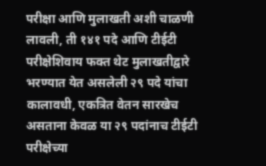परीक्षा आणि मुलाखती अशी चाळणी लावली, ती १४१ पदे आणि टीईटी परीक्षेशिवाय फक्त थेट मुलाखतीद्वारे भरण्यात येत असलेली २९ पदे यांचा कालावधी, एकत्रित वेतन सारखेच असताना केवळ या २९ पदांनाच टीईटी परीक्षेच्या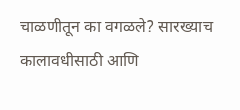चाळणीतून का वगळले? सारख्याच कालावधीसाठी आणि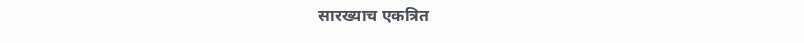सारख्याच एकत्रित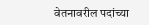वेतनावरील पदांच्या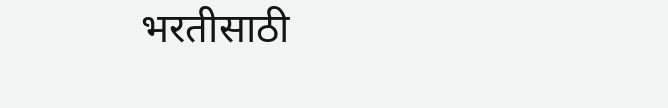भरतीसाठी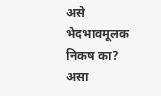असे भेदभावमूलक निकष का? असा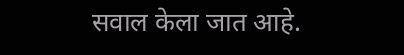सवाल केला जात आहे.